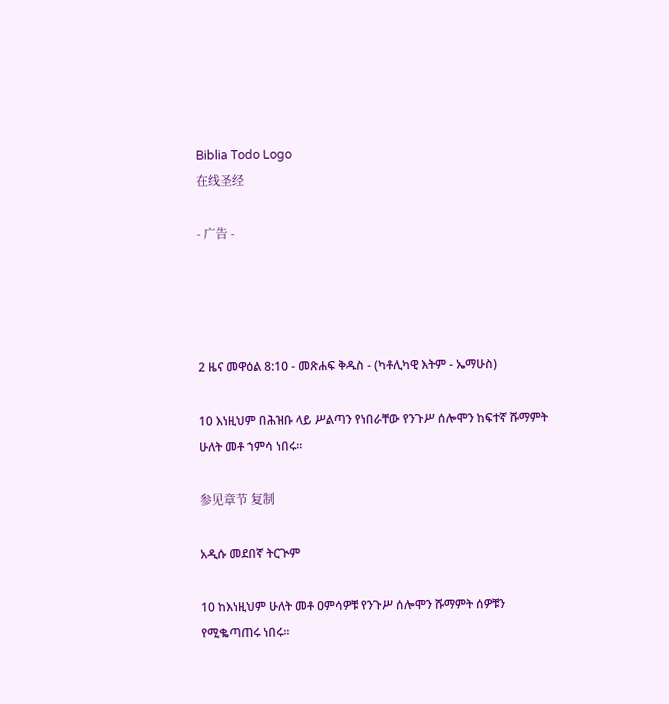Biblia Todo Logo
在线圣经

- 广告 -




2 ዜና መዋዕል 8:10 - መጽሐፍ ቅዱስ - (ካቶሊካዊ እትም - ኤማሁስ)

10 እነዚህም በሕዝቡ ላይ ሥልጣን የነበራቸው የንጉሥ ሰሎሞን ከፍተኛ ሹማምት ሁለት መቶ ኀምሳ ነበሩ።

参见章节 复制

አዲሱ መደበኛ ትርጒም

10 ከእነዚህም ሁለት መቶ ዐምሳዎቹ የንጉሥ ሰሎሞን ሹማምት ሰዎቹን የሚቈጣጠሩ ነበሩ።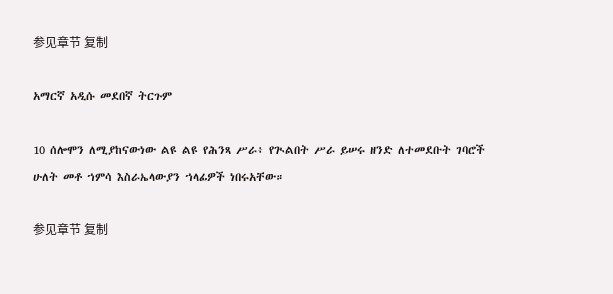参见章节 复制

አማርኛ አዲሱ መደበኛ ትርጉም

10 ሰሎሞን ለሚያከናውነው ልዩ ልዩ የሕንጻ ሥራ፥ የጒልበት ሥራ ይሠሩ ዘንድ ለተመደቡት ገባሮች ሁለት መቶ ኀምሳ እስራኤላውያን ኀላፊዎች ነበሩአቸው።

参见章节 复制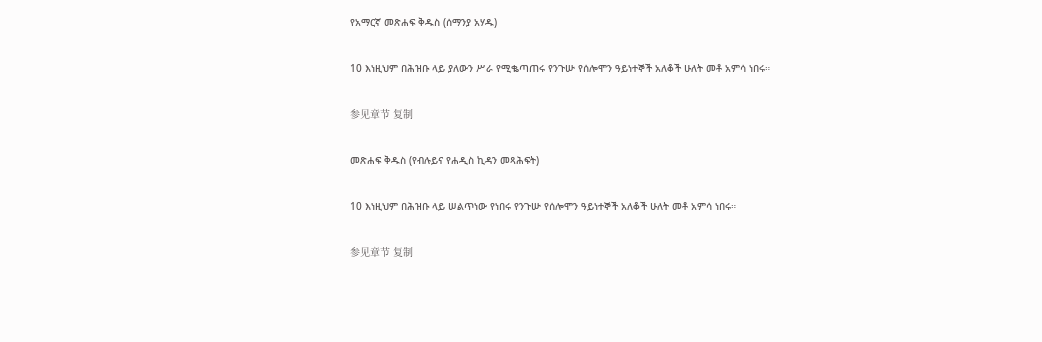የአማርኛ መጽሐፍ ቅዱስ (ሰማንያ አሃዱ)

10 እነዚህም በሕዝቡ ላይ ያለውን ሥራ የሚቈጣጠሩ የንጉሡ የሰሎሞን ዓይነተኞች አለቆች ሁለት መቶ አምሳ ነበሩ።

参见章节 复制

መጽሐፍ ቅዱስ (የብሉይና የሐዲስ ኪዳን መጻሕፍት)

10 እነዚህም በሕዝቡ ላይ ሠልጥነው የነበሩ የንጉሡ የሰሎሞን ዓይነተኞች አለቆች ሁለት መቶ አምሳ ነበሩ።

参见章节 复制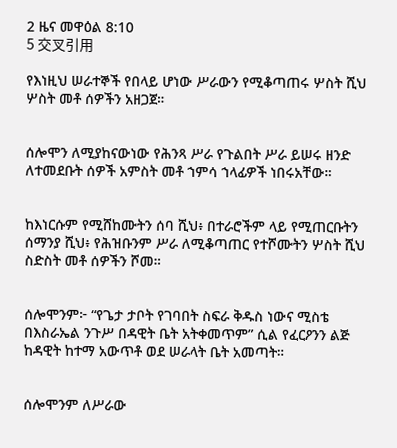2 ዜና መዋዕል 8:10
5 交叉引用

የእነዚህ ሠራተኞች የበላይ ሆነው ሥራውን የሚቆጣጠሩ ሦስት ሺህ ሦስት መቶ ሰዎችን አዘጋጀ።


ሰሎሞን ለሚያከናውነው የሕንጻ ሥራ የጉልበት ሥራ ይሠሩ ዘንድ ለተመደቡት ሰዎች አምስት መቶ ኀምሳ ኀላፊዎች ነበሩአቸው።


ከእነርሱም የሚሸከሙትን ሰባ ሺህ፥ በተራሮችም ላይ የሚጠርቡትን ሰማንያ ሺህ፥ የሕዝቡንም ሥራ ለሚቆጣጠር የተሾሙትን ሦስት ሺህ ስድስት መቶ ሰዎችን ሾመ።


ሰሎሞንም፦ “የጌታ ታቦት የገባበት ስፍራ ቅዱስ ነውና ሚስቴ በእስራኤል ንጉሥ በዳዊት ቤት አትቀመጥም” ሲል የፈርዖንን ልጅ ከዳዊት ከተማ አውጥቶ ወደ ሠራላት ቤት አመጣት።


ሰሎሞንም ለሥራው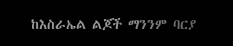ከእስራኤል ልጆች ማንንም ባርያ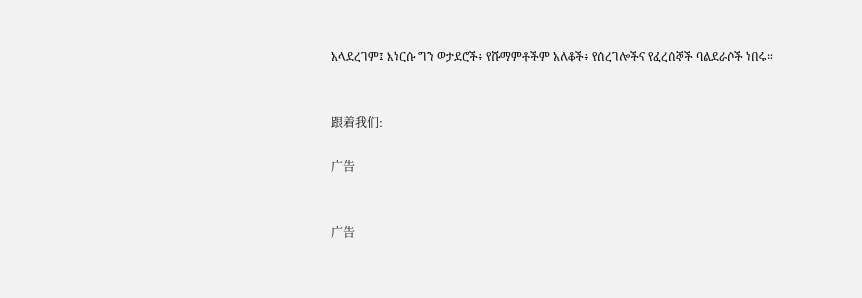አላደረገም፤ እነርሱ ግን ወታደሮች፥ የሹማምቶችም አለቆች፥ የሰረገሎችና የፈረሰኞች ባልደራሶች ነበሩ።


跟着我们:

广告


广告